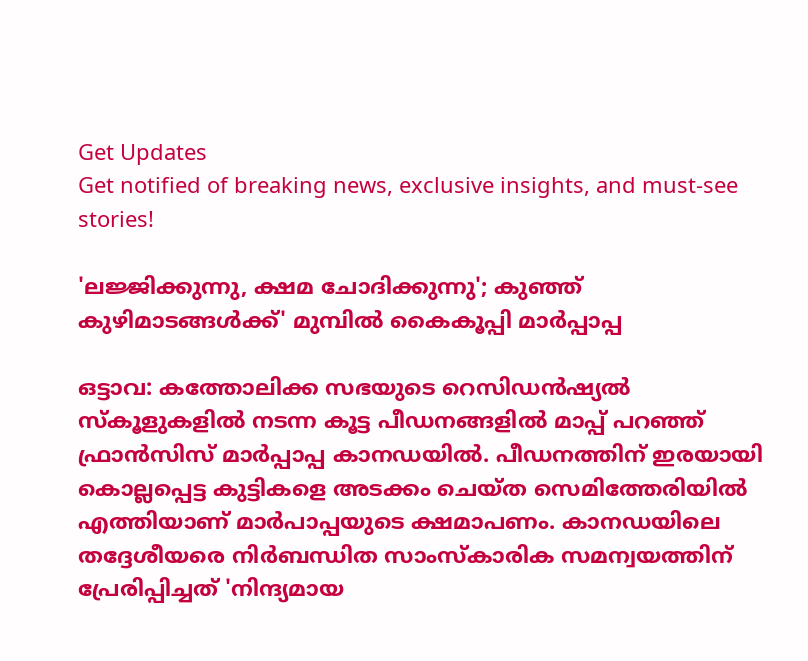Get Updates
Get notified of breaking news, exclusive insights, and must-see stories!

'ലജ്ജിക്കുന്നു, ക്ഷമ ചോദിക്കുന്നു'; കുഞ്ഞ് കുഴിമാടങ്ങള്‍ക്ക്' മുമ്പില്‍ കൈകൂപ്പി മാര്‍പ്പാപ്പ

ഒട്ടാവ: കത്തോലിക്ക സഭയുടെ റെസിഡൻഷ്യൽ സ്‌കൂളുകളിൽ നടന്ന കൂട്ട പീഡനങ്ങളില്‍ മാപ്പ് പറഞ്ഞ് ഫ്രാൻസിസ് മാര്‍പ്പാപ്പ കാനഡയില്‍. പീഡനത്തിന് ഇരയായി കൊല്ലപ്പെട്ട കുട്ടികളെ അടക്കം ചെയ്ത സെമിത്തേരിയിൽ എത്തിയാണ് മാർപാപ്പയുടെ ക്ഷമാപണം. കാനഡയിലെ തദ്ദേശീയരെ നിർബന്ധിത സാംസ്കാരിക സമന്വയത്തിന് പ്രേരിപ്പിച്ചത് 'നിന്ദ്യമായ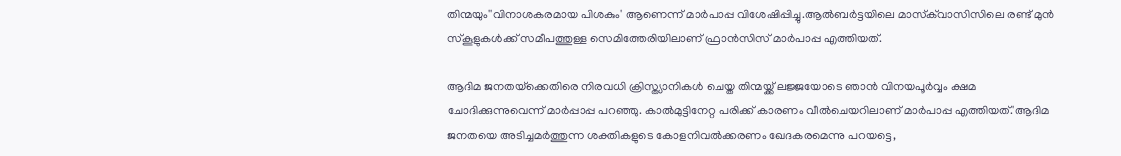തിന്മയും''വിനാശകരമായ പിശകും' ആണെന്ന് മാർപാപ്പ വിശേഷിപ്പിച്ചു.ആൽബർട്ടയിലെ മാസ്‌ക്‌വാസിസിലെ രണ്ട് മുൻ സ്‌കൂളുകൾക്ക് സമീപത്തുള്ള സെമിത്തേരിയിലാണ് ഫ്രാൻസിസ് മാർപാപ്പ എത്തിയത്.

ആദിമ ജനതയ്‌ക്കെതിരെ നിരവധി ക്രിസ്ത്യാനികൾ ചെയ്ത തിന്മയ്ക്ക് ലജ്ജയോടെ ഞാൻ വിനയപൂർവ്വം ക്ഷമ ചോദിക്കുന്നുവെന്ന് മാര്‍പ്പാപ്പ പറഞ്ഞു. കാൽമുട്ടിനേറ്റ പരിക്ക് കാരണം വീൽചെയറിലാണ് മാർപാപ്പ എത്തിയത്.'ആദിമ ജനതയെ അടിച്ചമർത്തുന്ന ശക്തികളുടെ കോളനിവൽക്കരണം ഖേദകരമെന്നു പറയട്ടെ,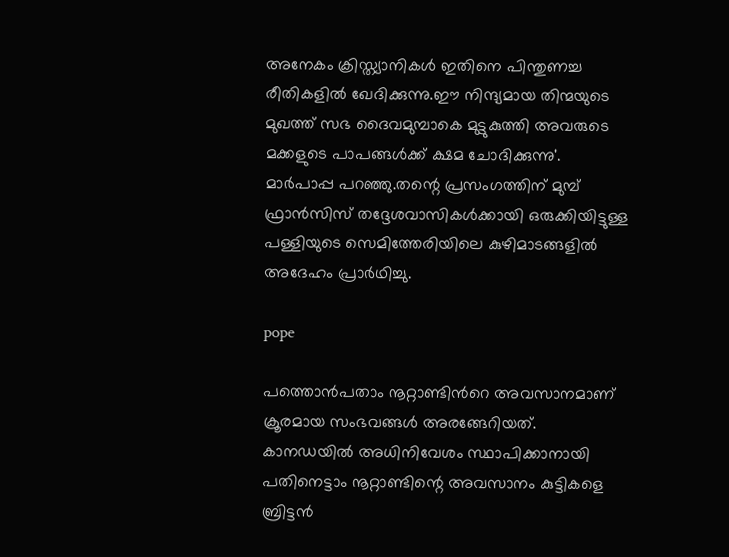അനേകം ക്രിസ്ത്യാനികൾ ഇതിനെ പിന്തുണച്ച രീതികളിൽ ഖേദിക്കുന്നു.ഈ നിന്ദ്യമായ തിന്മയുടെ മുഖത്ത് സഭ ദൈവമുമ്പാകെ മുട്ടുകുത്തി അവരുടെ മക്കളുടെ പാപങ്ങൾക്ക് ക്ഷമ ചോദിക്കുന്നു'. മാർപാപ്പ പറഞ്ഞു.തന്റെ പ്രസംഗത്തിന് മുമ്പ് ഫ്രാൻസിസ് തദ്ദേശവാസികൾക്കായി ഒരുക്കിയിട്ടുള്ള പള്ളിയുടെ സെമിത്തേരിയിലെ കുഴിമാടങ്ങളിൽ അദേഹം പ്രാര്‍ഥിച്ചു.

pope

പത്തൊൻപതാം നൂറ്റാണ്ടിന്‍റെ അവസാനമാണ് ക്രൂരമായ സംഭവങ്ങള്‍ അരങ്ങേറിയത്. കാനഡയില്‍ അധിനിവേശം സ്ഥാപിക്കാനായി പതിനെട്ടാം നൂറ്റാണ്ടിന്റെ അവസാനം കുട്ടികളെ ബ്രിട്ടന്‍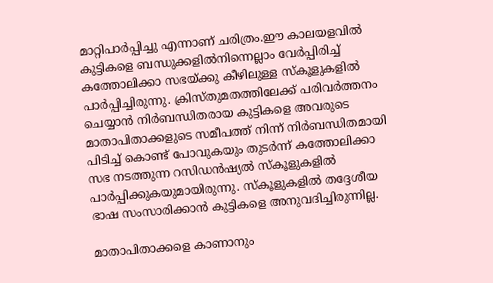മാറ്റിപാര്‍പ്പിച്ചു എന്നാണ് ചരിത്രം.ഈ കാലയളവില്‍ കുട്ടികളെ ബന്ധുക്കളിൽനിന്നെല്ലാം വേര്‍പ്പിരിച്ച് കത്തോലിക്കാ സഭയ്ക്കു കീഴിലുള്ള സ്‌കൂളുകളിൽ പാര്‍പ്പിച്ചിരുന്നു. ക്രിസ്തുമതത്തിലേക്ക് പരിവര്‍ത്തനം ചെയ്യാന്‍ നിര്‍ബന്ധിതരായ കുട്ടികളെ അവരുടെ മാതാപിതാക്കളുടെ സമീപത്ത് നിന്ന് നിര്‍ബന്ധിതമായി പിടിച്ച് കൊണ്ട് പോവുകയും തുടര്‍ന്ന് കത്തോലിക്കാ സഭ നടത്തുന്ന റസിഡന്‍ഷ്യല്‍ സ്‌കൂളുകളില്‍ പാര്‍പ്പിക്കുകയുമായിരുന്നു. സ്‌കൂളുകളില്‍ തദ്ദേശീയ ഭാഷ സംസാരിക്കാന്‍ കുട്ടികളെ അനുവദിച്ചിരുന്നില്ല.

മാതാപിതാക്കളെ കാണാനും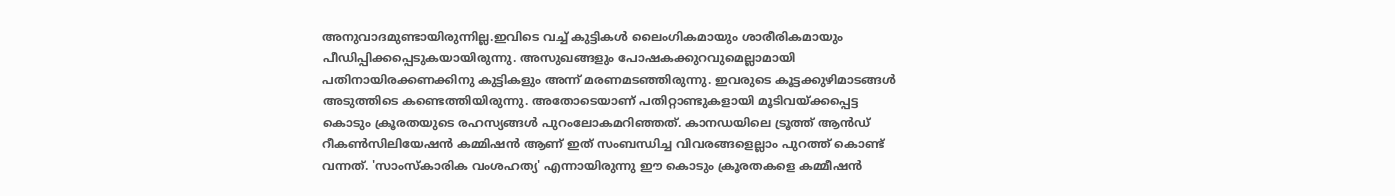അനുവാദമുണ്ടായിരുന്നില്ല.ഇവിടെ വച്ച് കുട്ടികള്‍ ലൈംഗികമായും ശാരീരികമായും പീഡിപ്പിക്കപ്പെടുകയായിരുന്നു. അസുഖങ്ങളും പോഷകക്കുറവുമെല്ലാമായി പതിനായിരക്കണക്കിനു കുട്ടികളും അന്ന് മരണമടഞ്ഞിരുന്നു. ഇവരുടെ കൂട്ടക്കുഴിമാടങ്ങൾ അടുത്തിടെ കണ്ടെത്തിയിരുന്നു. അതോടെയാണ് പതിറ്റാണ്ടുകളായി മൂടിവയ്ക്കപ്പെട്ട കൊടും ക്രൂരതയുടെ രഹസ്യങ്ങൾ പുറംലോകമറിഞ്ഞത്. കാനഡയിലെ ട്രൂത്ത് ആൻഡ് റീകൺസിലിയേഷൻ കമ്മിഷൻ ആണ് ഇത് സംബന്ധിച്ച വിവരങ്ങളെല്ലാം പുറത്ത് കൊണ്ട് വന്നത്. 'സാംസ്‌കാരിക വംശഹത്യ' എന്നായിരുന്നു ഈ കൊടും ക്രൂരതകളെ കമ്മീഷൻ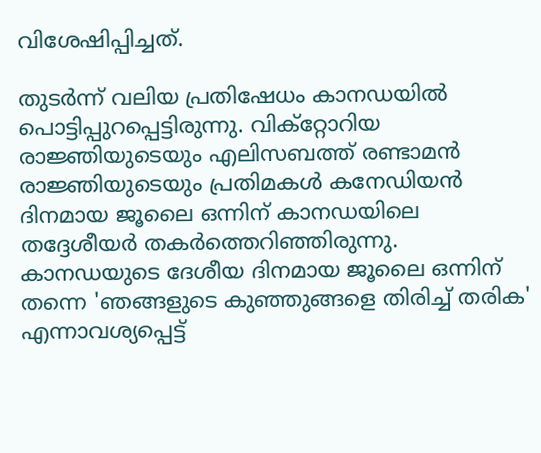വിശേഷിപ്പിച്ചത്.

തുടര്‍ന്ന് വലിയ പ്രതിഷേധം കാനഡയില്‍ പൊട്ടിപ്പുറപ്പെട്ടിരുന്നു. വിക്‌റ്റോറിയ രാജ്ഞിയുടെയും എലിസബത്ത് രണ്ടാമന്‍ രാജ്ഞിയുടെയും പ്രതിമകള്‍ കനേഡിയന്‍ ദിനമായ ജൂലൈ ഒന്നിന് കാനഡയിലെ തദ്ദേശീയര്‍ തകര്‍ത്തെറിഞ്ഞിരുന്നു. കാനഡയുടെ ദേശീയ ദിനമായ ജൂലൈ ഒന്നിന് തന്നെ 'ഞങ്ങളുടെ കുഞ്ഞുങ്ങളെ തിരിച്ച് തരിക' എന്നാവശ്യപ്പെട്ട്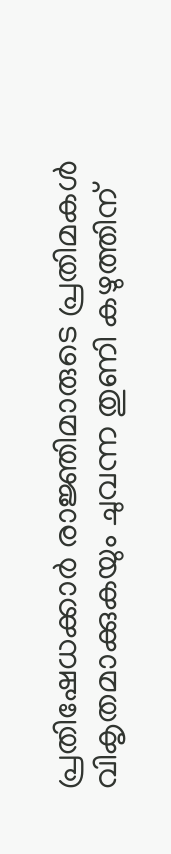പ്രതിഷേധക്കാര്‍ രാജ്ഞിമാരുടെ പ്രതിമകള്‍ വികൃതമാക്കുകയും ചുവന്ന തുണി കഴുത്തിന്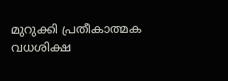മുറുക്കി പ്രതീകാത്മക വധശിക്ഷ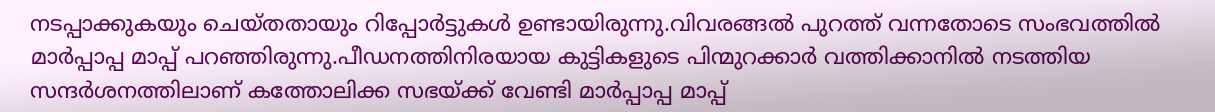നടപ്പാക്കുകയും ചെയ്തതായും റിപ്പോര്‍ട്ടുകള്‍ ഉണ്ടായിരുന്നു.വിവരങ്ങല്‍ പുറത്ത് വന്നതോടെ സംഭവത്തില്‍ മാര്‍പ്പാപ്പ മാപ്പ് പറഞ്ഞിരുന്നു.പീഡനത്തിനിരയായ കുട്ടികളുടെ പിന്മുറക്കാർ വത്തിക്കാനിൽ നടത്തിയ സന്ദർശനത്തിലാണ് കത്തോലിക്ക സഭയ്ക്ക് വേണ്ടി മാര്‍പ്പാപ്പ മാപ്പ്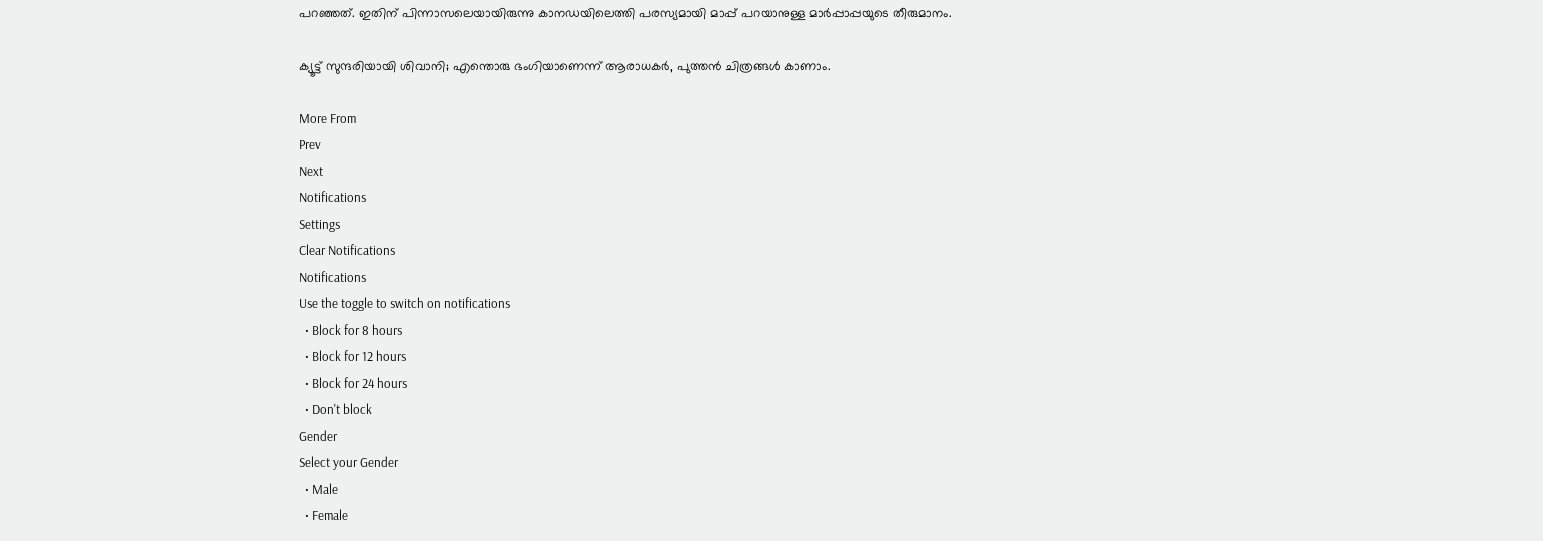പറഞ്ഞത്. ഇതിന് പിന്നാസലെയായിരുന്നു കാനഡയിലെത്തി പരസ്യമായി മാപ്പ് പറയാനുള്ള മാര്‍പ്പാപ്പയുടെ തീരുമാനം.

ക്യൂട്ട് സുന്ദരിയായി ശിവാനി; എന്തൊരു ഭംഗിയാണെന്ന് ആരാധകര്‍, പുത്തൻ ചിത്രങ്ങൾ കാണാം.

More From
Prev
Next
Notifications
Settings
Clear Notifications
Notifications
Use the toggle to switch on notifications
  • Block for 8 hours
  • Block for 12 hours
  • Block for 24 hours
  • Don't block
Gender
Select your Gender
  • Male
  • Female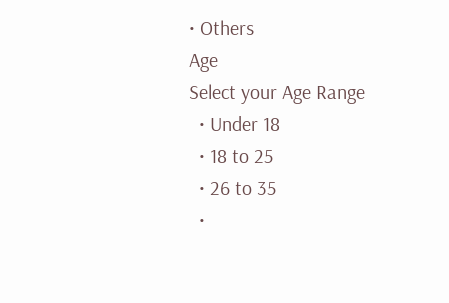• Others
Age
Select your Age Range
  • Under 18
  • 18 to 25
  • 26 to 35
  •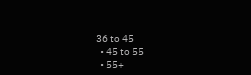36 to 45
  • 45 to 55
  • 55+